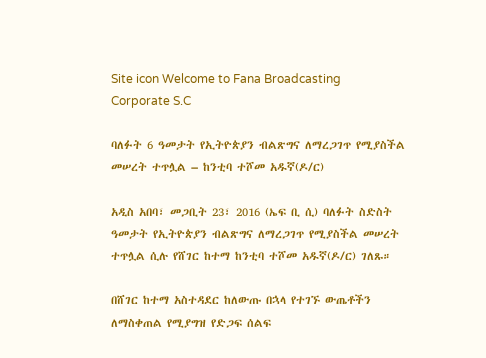Site icon Welcome to Fana Broadcasting Corporate S.C

ባለፉት 6 ዓመታት የኢትዮጵያን ብልጽግና ለማረጋገጥ የሚያስችል መሠረት ተጥሏል – ከንቲባ ተሾመ አዱኛ(ዶ/ር)

አዲስ አበባ፣ መጋቢት 23፣ 2016 (ኤፍ ቢ ሲ) ባለፉት ስድስት ዓመታት የኢትዮጵያን ብልጽግና ለማረጋገጥ የሚያስችል መሠረት ተጥሏል ሲሉ የሸገር ከተማ ከንቲባ ተሾመ አዱኛ(ዶ/ር) ገለጹ።

በሸገር ከተማ አስተዳደር ከለውጡ በኋላ የተገኙ ውጤቶችን ለማስቀጠል የሚያግዝ የድጋፍ ሰልፍ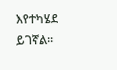እየተካሄደ ይገኛል፡፡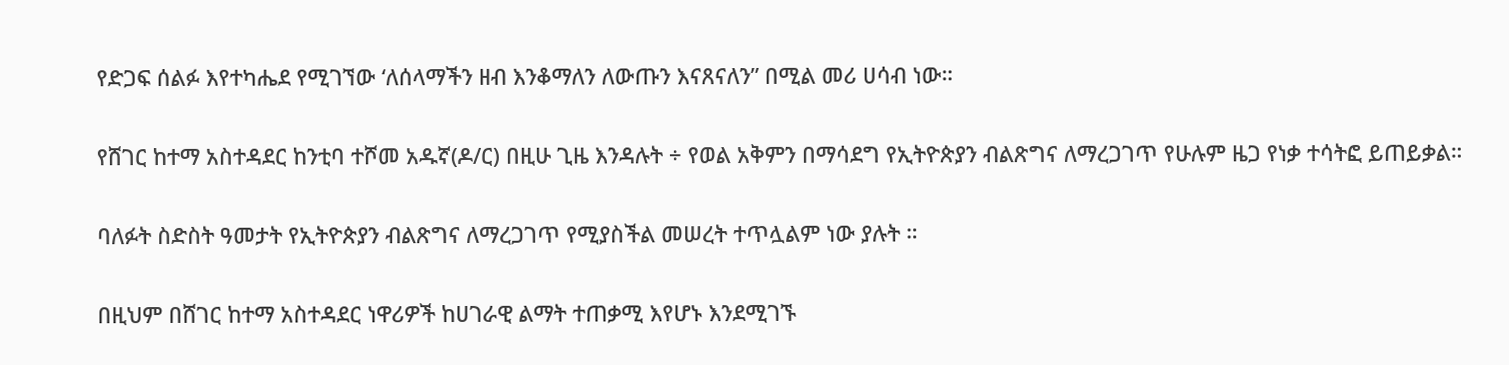የድጋፍ ሰልፉ እየተካሔደ የሚገኘው ‘ለሰላማችን ዘብ እንቆማለን ለውጡን እናጸናለን” በሚል መሪ ሀሳብ ነው።

የሸገር ከተማ አስተዳደር ከንቲባ ተሾመ አዱኛ(ዶ/ር) በዚሁ ጊዜ እንዳሉት ÷ የወል አቅምን በማሳደግ የኢትዮጵያን ብልጽግና ለማረጋገጥ የሁሉም ዜጋ የነቃ ተሳትፎ ይጠይቃል።

ባለፉት ስድስት ዓመታት የኢትዮጵያን ብልጽግና ለማረጋገጥ የሚያስችል መሠረት ተጥሏልም ነው ያሉት ።

በዚህም በሸገር ከተማ አስተዳደር ነዋሪዎች ከሀገራዊ ልማት ተጠቃሚ እየሆኑ እንደሚገኙ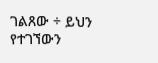ገልጸው ÷ ይህን የተገኘውን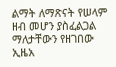ልማት ለማጽናት የሠላም ዘብ መሆን ያስፈልጋል ማለታቸውን የዘገበው ኢዜአ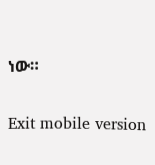ነው።

Exit mobile version